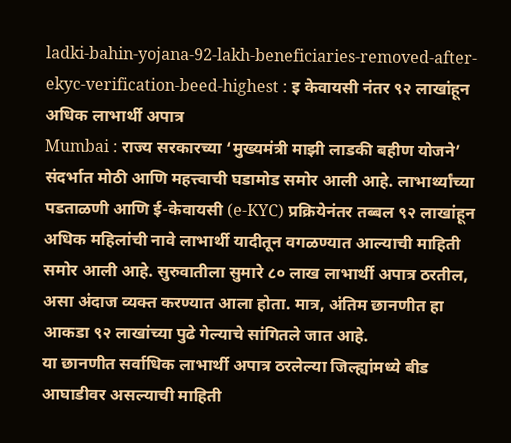ladki-bahin-yojana-92-lakh-beneficiaries-removed-after-ekyc-verification-beed-highest : इ केवायसी नंतर ९२ लाखांहून अधिक लाभार्थी अपात्र
Mumbai : राज्य सरकारच्या ‘मुख्यमंत्री माझी लाडकी बहीण योजने’ संदर्भात मोठी आणि महत्त्वाची घडामोड समोर आली आहे. लाभार्थ्यांच्या पडताळणी आणि ई-केवायसी (e-KYC) प्रक्रियेनंतर तब्बल ९२ लाखांहून अधिक महिलांची नावे लाभार्थी यादीतून वगळण्यात आल्याची माहिती समोर आली आहे. सुरुवातीला सुमारे ८० लाख लाभार्थी अपात्र ठरतील, असा अंदाज व्यक्त करण्यात आला होता. मात्र, अंतिम छानणीत हा आकडा ९२ लाखांच्या पुढे गेल्याचे सांगितले जात आहे.
या छानणीत सर्वाधिक लाभार्थी अपात्र ठरलेल्या जिल्ह्यांमध्ये बीड आघाडीवर असल्याची माहिती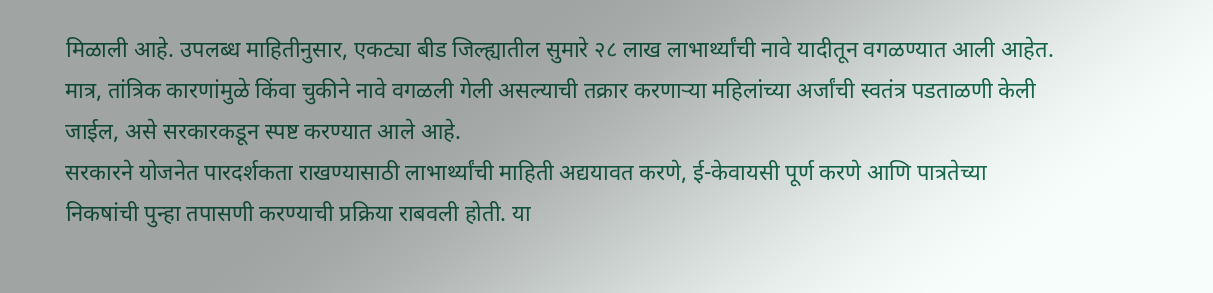मिळाली आहे. उपलब्ध माहितीनुसार, एकट्या बीड जिल्ह्यातील सुमारे २८ लाख लाभार्थ्यांची नावे यादीतून वगळण्यात आली आहेत. मात्र, तांत्रिक कारणांमुळे किंवा चुकीने नावे वगळली गेली असल्याची तक्रार करणाऱ्या महिलांच्या अर्जांची स्वतंत्र पडताळणी केली जाईल, असे सरकारकडून स्पष्ट करण्यात आले आहे.
सरकारने योजनेत पारदर्शकता राखण्यासाठी लाभार्थ्यांची माहिती अद्ययावत करणे, ई-केवायसी पूर्ण करणे आणि पात्रतेच्या निकषांची पुन्हा तपासणी करण्याची प्रक्रिया राबवली होती. या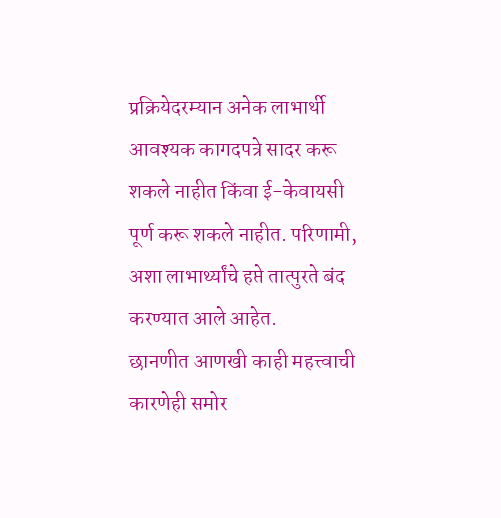प्रक्रियेदरम्यान अनेक लाभार्थी आवश्यक कागदपत्रे सादर करू शकले नाहीत किंवा ई-केवायसी पूर्ण करू शकले नाहीत. परिणामी, अशा लाभार्थ्यांचे हप्ते तात्पुरते बंद करण्यात आले आहेत.
छानणीत आणखी काही महत्त्वाची कारणेही समोर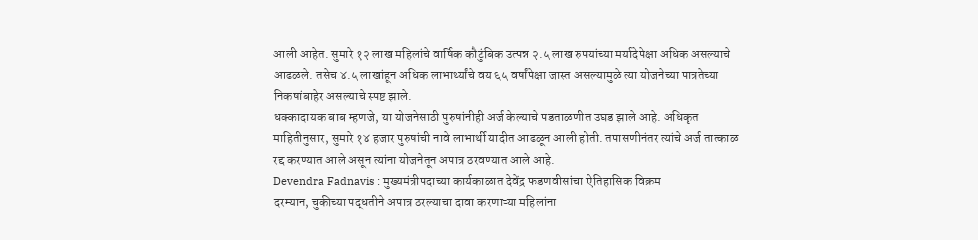आली आहेत. सुमारे १२ लाख महिलांचे वार्षिक कौटुंबिक उत्पन्न २.५ लाख रुपयांच्या मर्यादेपेक्षा अधिक असल्याचे आढळले. तसेच ४.५ लाखांहून अधिक लाभार्थ्यांचे वय ६५ वर्षांपेक्षा जास्त असल्यामुळे त्या योजनेच्या पात्रतेच्या निकषांबाहेर असल्याचे स्पष्ट झाले.
धक्कादायक बाब म्हणजे, या योजनेसाठी पुरुषांनीही अर्ज केल्याचे पडताळणीत उघड झाले आहे. अधिकृत माहितीनुसार, सुमारे १४ हजार पुरुषांची नावे लाभार्थी यादीत आढळून आली होती. तपासणीनंतर त्यांचे अर्ज तात्काळ रद्द करण्यात आले असून त्यांना योजनेतून अपात्र ठरवण्यात आले आहे.
Devendra Fadnavis : मुख्यमंत्रीपदाच्या कार्यकाळात देवेंद्र फडणवीसांचा ऐतिहासिक विक्रम
दरम्यान, चुकीच्या पद्धतीने अपात्र ठरल्याचा दावा करणाऱ्या महिलांना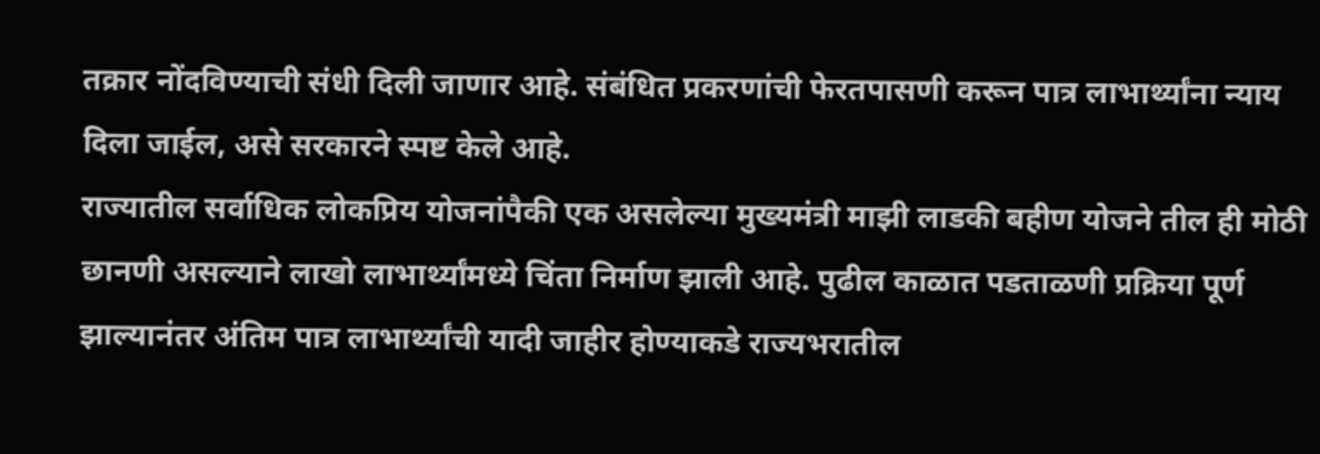तक्रार नोंदविण्याची संधी दिली जाणार आहे. संबंधित प्रकरणांची फेरतपासणी करून पात्र लाभार्थ्यांना न्याय दिला जाईल, असे सरकारने स्पष्ट केले आहे.
राज्यातील सर्वाधिक लोकप्रिय योजनांपैकी एक असलेल्या मुख्यमंत्री माझी लाडकी बहीण योजने तील ही मोठी छानणी असल्याने लाखो लाभार्थ्यांमध्ये चिंता निर्माण झाली आहे. पुढील काळात पडताळणी प्रक्रिया पूर्ण झाल्यानंतर अंतिम पात्र लाभार्थ्यांची यादी जाहीर होण्याकडे राज्यभरातील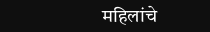महिलांचे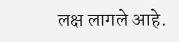लक्ष लागले आहे.